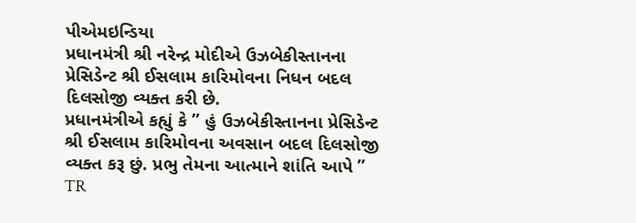પીએમઇન્ડિયા
પ્રધાનમંત્રી શ્રી નરેન્દ્ર મોદીએ ઉઝબેકીસ્તાનના પ્રેસિડેન્ટ શ્રી ઈસલામ કારિમોવના નિધન બદલ દિલસોજી વ્યક્ત કરી છે.
પ્રધાનમંત્રીએ કહ્યું કે ” હું ઉઝબેકીસ્તાનના પ્રેસિડેન્ટ શ્રી ઈસલામ કારિમોવના અવસાન બદલ દિલસોજી વ્યક્ત કરૂ છું. પ્રભુ તેમના આત્માને શાંતિ આપે ”
TR